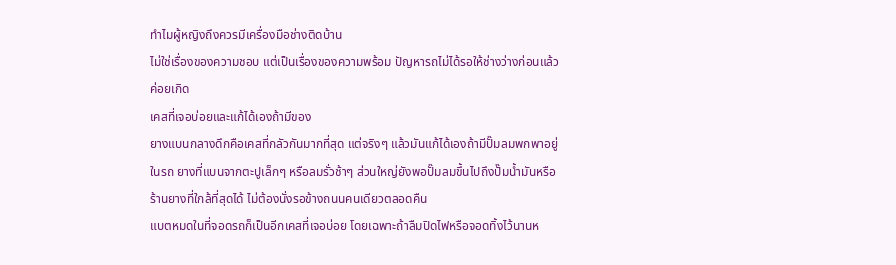ทำไมผู้หญิงถึงควรมีเครื่องมือช่างติดบ้าน
ไม่ใช่เรื่องของความชอบ แต่เป็นเรื่องของความพร้อม ปัญหารถไม่ได้รอให้ช่างว่างก่อนแล้วค่อยเกิด
เคสที่เจอบ่อยและแก้ได้เองถ้ามีของ
ยางแบนกลางดึกคือเคสที่กลัวกันมากที่สุด แต่จริงๆ แล้วมันแก้ได้เองถ้ามีปั๊มลมพกพาอยู่ในรถ ยางที่แบนจากตะปูเล็กๆ หรือลมรั่วช้าๆ ส่วนใหญ่ยังพอปั๊มลมขึ้นไปถึงปั๊มน้ำมันหรือร้านยางที่ใกล้ที่สุดได้ ไม่ต้องนั่งรอข้างถนนคนเดียวตลอดคืน
แบตหมดในที่จอดรถก็เป็นอีกเคสที่เจอบ่อย โดยเฉพาะถ้าลืมปิดไฟหรือจอดทิ้งไว้นานห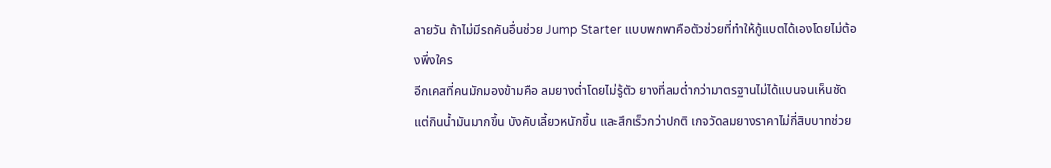ลายวัน ถ้าไม่มีรถคันอื่นช่วย Jump Starter แบบพกพาคือตัวช่วยที่ทำให้กู้แบตได้เองโดยไม่ต้องพึ่งใคร
อีกเคสที่คนมักมองข้ามคือ ลมยางต่ำโดยไม่รู้ตัว ยางที่ลมต่ำกว่ามาตรฐานไม่ได้แบนจนเห็นชัด แต่กินน้ำมันมากขึ้น บังคับเลี้ยวหนักขึ้น และสึกเร็วกว่าปกติ เกจวัดลมยางราคาไม่กี่สิบบาทช่วย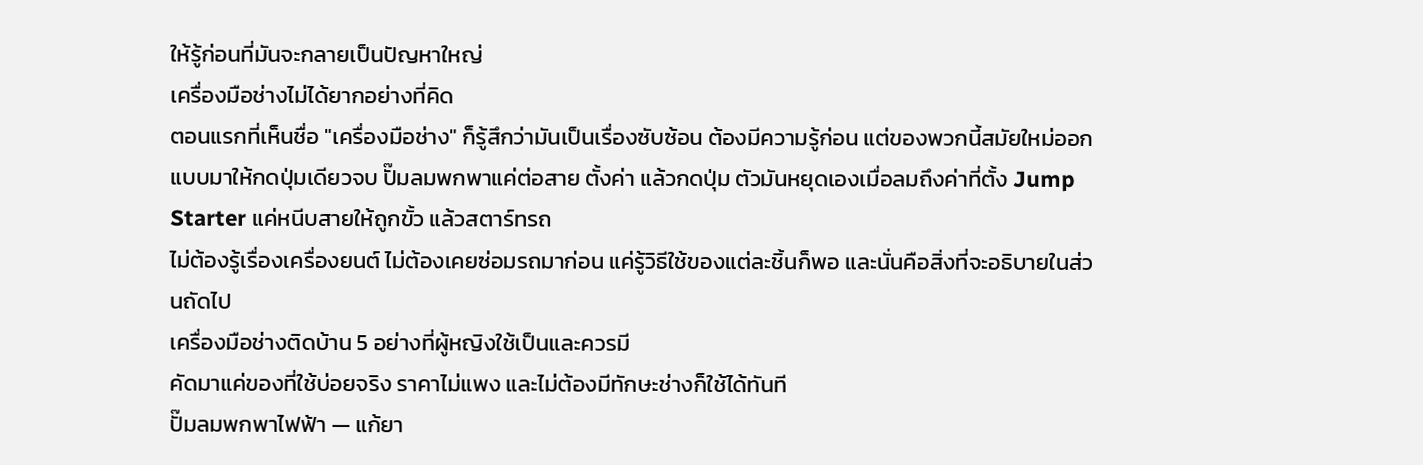ให้รู้ก่อนที่มันจะกลายเป็นปัญหาใหญ่
เครื่องมือช่างไม่ได้ยากอย่างที่คิด
ตอนแรกที่เห็นชื่อ "เครื่องมือช่าง" ก็รู้สึกว่ามันเป็นเรื่องซับซ้อน ต้องมีความรู้ก่อน แต่ของพวกนี้สมัยใหม่ออกแบบมาให้กดปุ่มเดียวจบ ปั๊มลมพกพาแค่ต่อสาย ตั้งค่า แล้วกดปุ่ม ตัวมันหยุดเองเมื่อลมถึงค่าที่ตั้ง Jump Starter แค่หนีบสายให้ถูกขั้ว แล้วสตาร์ทรถ
ไม่ต้องรู้เรื่องเครื่องยนต์ ไม่ต้องเคยซ่อมรถมาก่อน แค่รู้วิธีใช้ของแต่ละชิ้นก็พอ และนั่นคือสิ่งที่จะอธิบายในส่วนถัดไป
เครื่องมือช่างติดบ้าน 5 อย่างที่ผู้หญิงใช้เป็นและควรมี
คัดมาแค่ของที่ใช้บ่อยจริง ราคาไม่แพง และไม่ต้องมีทักษะช่างก็ใช้ได้ทันที
ปั๊มลมพกพาไฟฟ้า — แก้ยา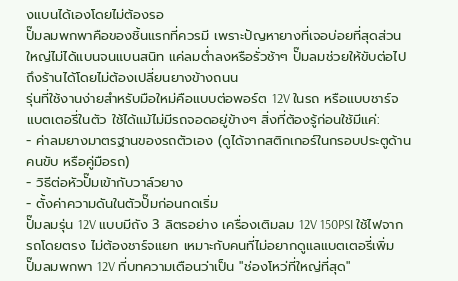งแบนได้เองโดยไม่ต้องรอ
ปั๊มลมพกพาคือของชิ้นแรกที่ควรมี เพราะปัญหายางที่เจอบ่อยที่สุดส่วนใหญ่ไม่ได้แบนจนแบนสนิท แค่ลมต่ำลงหรือรั่วช้าๆ ปั๊มลมช่วยให้ขับต่อไปถึงร้านได้โดยไม่ต้องเปลี่ยนยางข้างถนน
รุ่นที่ใช้งานง่ายสำหรับมือใหม่คือแบบต่อพอร์ต 12V ในรถ หรือแบบชาร์จแบตเตอรี่ในตัว ใช้ได้แม้ไม่มีรถจอดอยู่ข้างๆ สิ่งที่ต้องรู้ก่อนใช้มีแค่:
- ค่าลมยางมาตรฐานของรถตัวเอง (ดูได้จากสติกเกอร์ในกรอบประตูด้านคนขับ หรือคู่มือรถ)
- วิธีต่อหัวปั๊มเข้ากับวาล์วยาง
- ตั้งค่าความดันในตัวปั๊มก่อนกดเริ่ม
ปั๊มลมรุ่น 12V แบบมีถัง 3 ลิตรอย่าง เครื่องเติมลม 12V 150PSI ใช้ไฟจากรถโดยตรง ไม่ต้องชาร์จแยก เหมาะกับคนที่ไม่อยากดูแลแบตเตอรี่เพิ่ม
ปั๊มลมพกพา 12V ที่บทความเตือนว่าเป็น "ช่องโหว่ที่ใหญ่ที่สุด"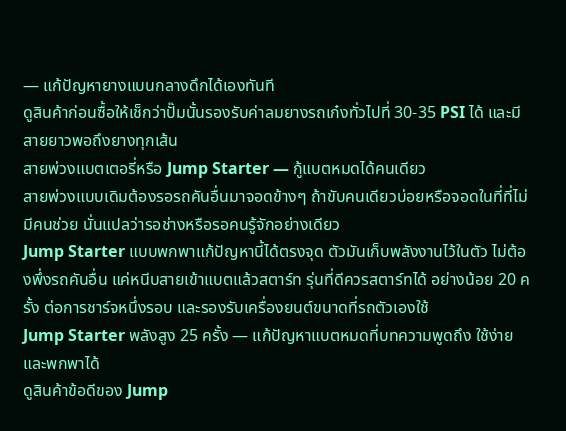— แก้ปัญหายางแบนกลางดึกได้เองทันที
ดูสินค้าก่อนซื้อให้เช็กว่าปั๊มนั้นรองรับค่าลมยางรถเก๋งทั่วไปที่ 30-35 PSI ได้ และมีสายยาวพอถึงยางทุกเส้น
สายพ่วงแบตเตอรี่หรือ Jump Starter — กู้แบตหมดได้คนเดียว
สายพ่วงแบบเดิมต้องรอรถคันอื่นมาจอดข้างๆ ถ้าขับคนเดียวบ่อยหรือจอดในที่ที่ไม่มีคนช่วย นั่นแปลว่ารอช่างหรือรอคนรู้จักอย่างเดียว
Jump Starter แบบพกพาแก้ปัญหานี้ได้ตรงจุด ตัวมันเก็บพลังงานไว้ในตัว ไม่ต้องพึ่งรถคันอื่น แค่หนีบสายเข้าแบตแล้วสตาร์ท รุ่นที่ดีควรสตาร์ทได้ อย่างน้อย 20 ครั้ง ต่อการชาร์จหนึ่งรอบ และรองรับเครื่องยนต์ขนาดที่รถตัวเองใช้
Jump Starter พลังสูง 25 ครั้ง — แก้ปัญหาแบตหมดที่บทความพูดถึง ใช้ง่ายและพกพาได้
ดูสินค้าข้อดีของ Jump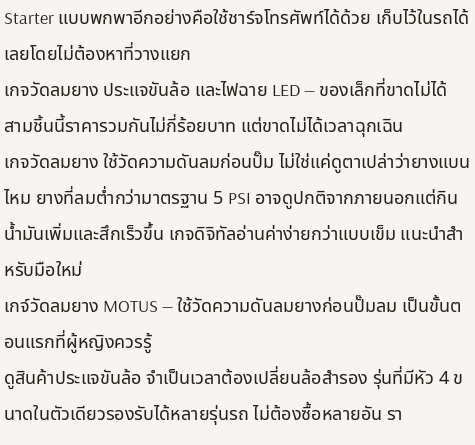Starter แบบพกพาอีกอย่างคือใช้ชาร์จโทรศัพท์ได้ด้วย เก็บไว้ในรถได้เลยโดยไม่ต้องหาที่วางแยก
เกจวัดลมยาง ประแจขันล้อ และไฟฉาย LED — ของเล็กที่ขาดไม่ได้
สามชิ้นนี้ราคารวมกันไม่กี่ร้อยบาท แต่ขาดไม่ได้เวลาฉุกเฉิน
เกจวัดลมยาง ใช้วัดความดันลมก่อนปั๊ม ไม่ใช่แค่ดูตาเปล่าว่ายางแบนไหม ยางที่ลมต่ำกว่ามาตรฐาน 5 PSI อาจดูปกติจากภายนอกแต่กินน้ำมันเพิ่มและสึกเร็วขึ้น เกจดิจิทัลอ่านค่าง่ายกว่าแบบเข็ม แนะนำสำหรับมือใหม่
เกจ์วัดลมยาง MOTUS — ใช้วัดความดันลมยางก่อนปั๊มลม เป็นขั้นตอนแรกที่ผู้หญิงควรรู้
ดูสินค้าประแจขันล้อ จำเป็นเวลาต้องเปลี่ยนล้อสำรอง รุ่นที่มีหัว 4 ขนาดในตัวเดียวรองรับได้หลายรุ่นรถ ไม่ต้องซื้อหลายอัน รา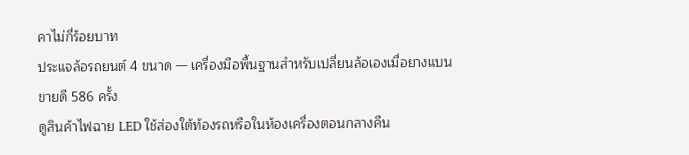คาไม่กี่ร้อยบาท
ประแจล้อรถยนต์ 4 ขนาด — เครื่องมือพื้นฐานสำหรับเปลี่ยนล้อเองเมื่อยางแบน ขายดี 586 ครั้ง
ดูสินค้าไฟฉาย LED ใช้ส่องใต้ท้องรถหรือในห้องเครื่องตอนกลางคืน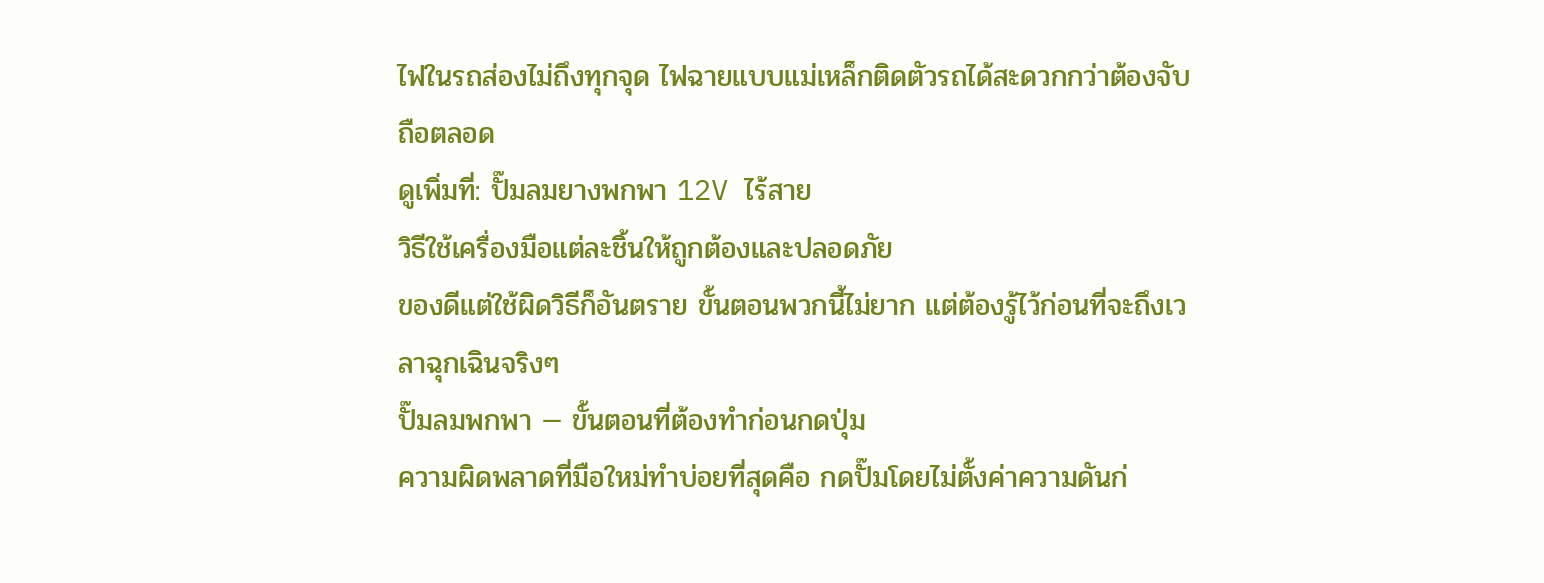ไฟในรถส่องไม่ถึงทุกจุด ไฟฉายแบบแม่เหล็กติดตัวรถได้สะดวกกว่าต้องจับถือตลอด
ดูเพิ่มที่: ปั๊มลมยางพกพา 12V ไร้สาย
วิธีใช้เครื่องมือแต่ละชิ้นให้ถูกต้องและปลอดภัย
ของดีแต่ใช้ผิดวิธีก็อันตราย ขั้นตอนพวกนี้ไม่ยาก แต่ต้องรู้ไว้ก่อนที่จะถึงเวลาฉุกเฉินจริงๆ
ปั๊มลมพกพา — ขั้นตอนที่ต้องทำก่อนกดปุ่ม
ความผิดพลาดที่มือใหม่ทำบ่อยที่สุดคือ กดปั๊มโดยไม่ตั้งค่าความดันก่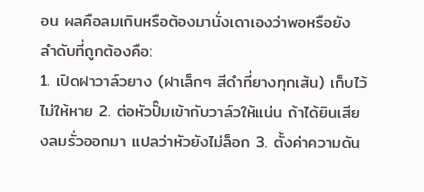อน ผลคือลมเกินหรือต้องมานั่งเดาเองว่าพอหรือยัง ลำดับที่ถูกต้องคือ:
1. เปิดฝาวาล์วยาง (ฝาเล็กๆ สีดำที่ยางทุกเส้น) เก็บไว้ไม่ให้หาย 2. ต่อหัวปั๊มเข้ากับวาล์วให้แน่น ถ้าได้ยินเสียงลมรั่วออกมา แปลว่าหัวยังไม่ล็อก 3. ตั้งค่าความดัน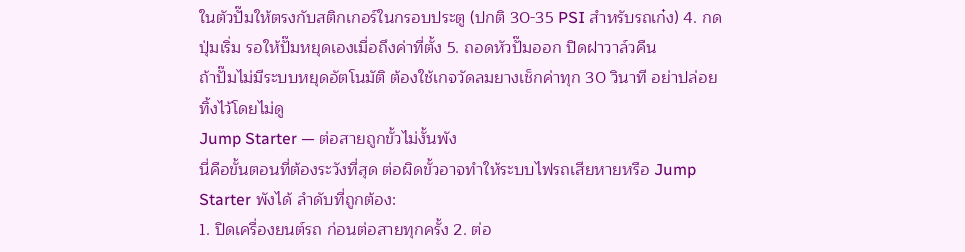ในตัวปั๊มให้ตรงกับสติกเกอร์ในกรอบประตู (ปกติ 30-35 PSI สำหรับรถเก๋ง) 4. กดปุ่มเริ่ม รอให้ปั๊มหยุดเองเมื่อถึงค่าที่ตั้ง 5. ถอดหัวปั๊มออก ปิดฝาวาล์วคืน
ถ้าปั๊มไม่มีระบบหยุดอัตโนมัติ ต้องใช้เกจวัดลมยางเช็กค่าทุก 30 วินาที อย่าปล่อยทิ้งไว้โดยไม่ดู
Jump Starter — ต่อสายถูกขั้วไม่งั้นพัง
นี่คือขั้นตอนที่ต้องระวังที่สุด ต่อผิดขั้วอาจทำให้ระบบไฟรถเสียหายหรือ Jump Starter พังได้ ลำดับที่ถูกต้อง:
1. ปิดเครื่องยนต์รถ ก่อนต่อสายทุกครั้ง 2. ต่อ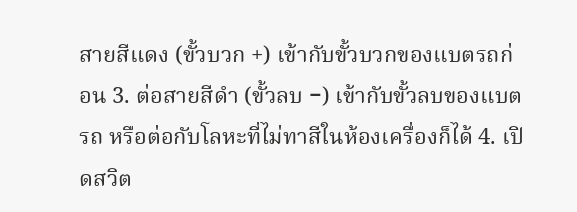สายสีแดง (ขั้วบวก +) เข้ากับขั้วบวกของแบตรถก่อน 3. ต่อสายสีดำ (ขั้วลบ −) เข้ากับขั้วลบของแบตรถ หรือต่อกับโลหะที่ไม่ทาสีในห้องเครื่องก็ได้ 4. เปิดสวิต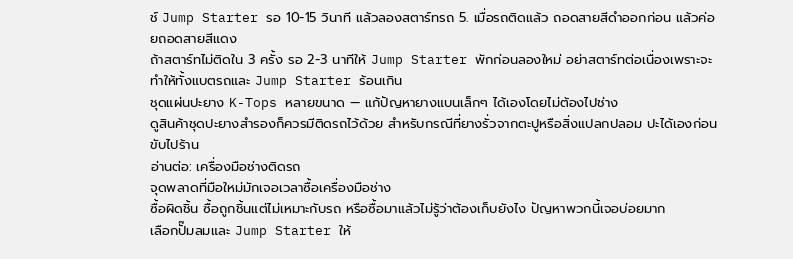ช์ Jump Starter รอ 10-15 วินาที แล้วลองสตาร์ทรถ 5. เมื่อรถติดแล้ว ถอดสายสีดำออกก่อน แล้วค่อยถอดสายสีแดง
ถ้าสตาร์ทไม่ติดใน 3 ครั้ง รอ 2-3 นาทีให้ Jump Starter พักก่อนลองใหม่ อย่าสตาร์ทต่อเนื่องเพราะจะทำให้ทั้งแบตรถและ Jump Starter ร้อนเกิน
ชุดแผ่นปะยาง K-Tops หลายขนาด — แก้ปัญหายางแบนเล็กๆ ได้เองโดยไม่ต้องไปช่าง
ดูสินค้าชุดปะยางสำรองก็ควรมีติดรถไว้ด้วย สำหรับกรณีที่ยางรั่วจากตะปูหรือสิ่งแปลกปลอม ปะได้เองก่อนขับไปร้าน
อ่านต่อ: เครื่องมือช่างติดรถ
จุดพลาดที่มือใหม่มักเจอเวลาซื้อเครื่องมือช่าง
ซื้อผิดชิ้น ซื้อถูกชิ้นแต่ไม่เหมาะกับรถ หรือซื้อมาแล้วไม่รู้ว่าต้องเก็บยังไง ปัญหาพวกนี้เจอบ่อยมาก
เลือกปั๊มลมและ Jump Starter ให้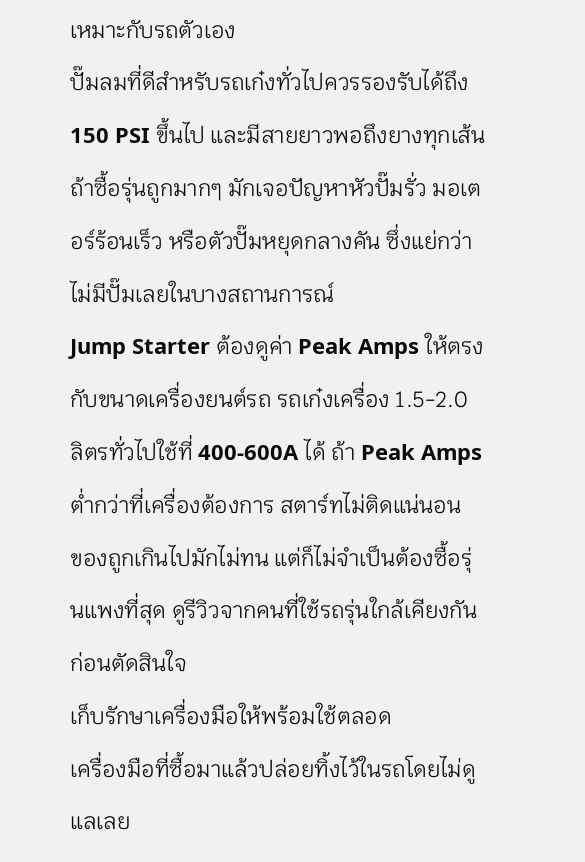เหมาะกับรถตัวเอง
ปั๊มลมที่ดีสำหรับรถเก๋งทั่วไปควรรองรับได้ถึง 150 PSI ขึ้นไป และมีสายยาวพอถึงยางทุกเส้น ถ้าซื้อรุ่นถูกมากๆ มักเจอปัญหาหัวปั๊มรั่ว มอเตอร์ร้อนเร็ว หรือตัวปั๊มหยุดกลางคัน ซึ่งแย่กว่าไม่มีปั๊มเลยในบางสถานการณ์
Jump Starter ต้องดูค่า Peak Amps ให้ตรงกับขนาดเครื่องยนต์รถ รถเก๋งเครื่อง 1.5-2.0 ลิตรทั่วไปใช้ที่ 400-600A ได้ ถ้า Peak Amps ต่ำกว่าที่เครื่องต้องการ สตาร์ทไม่ติดแน่นอน
ของถูกเกินไปมักไม่ทน แต่ก็ไม่จำเป็นต้องซื้อรุ่นแพงที่สุด ดูรีวิวจากคนที่ใช้รถรุ่นใกล้เคียงกันก่อนตัดสินใจ
เก็บรักษาเครื่องมือให้พร้อมใช้ตลอด
เครื่องมือที่ซื้อมาแล้วปล่อยทิ้งไว้ในรถโดยไม่ดูแลเลย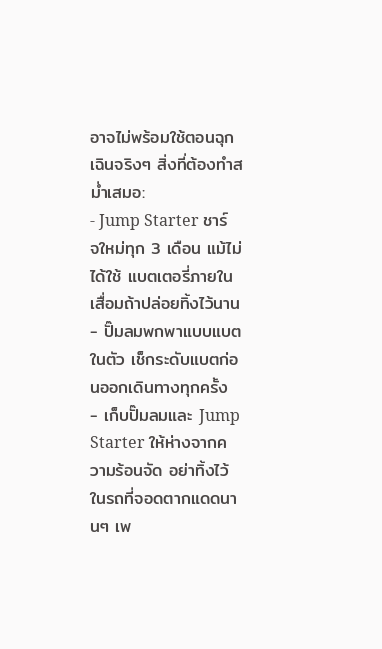อาจไม่พร้อมใช้ตอนฉุกเฉินจริงๆ สิ่งที่ต้องทำสม่ำเสมอ:
- Jump Starter ชาร์จใหม่ทุก 3 เดือน แม้ไม่ได้ใช้ แบตเตอรี่ภายในเสื่อมถ้าปล่อยทิ้งไว้นาน
- ปั๊มลมพกพาแบบแบตในตัว เช็กระดับแบตก่อนออกเดินทางทุกครั้ง
- เก็บปั๊มลมและ Jump Starter ให้ห่างจากความร้อนจัด อย่าทิ้งไว้ในรถที่จอดตากแดดนานๆ เพ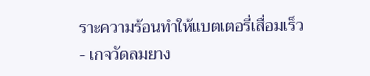ราะความร้อนทำให้แบตเตอรี่เสื่อมเร็ว
- เกจวัดลมยาง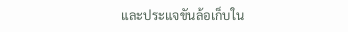และประแจขันล้อเก็บใน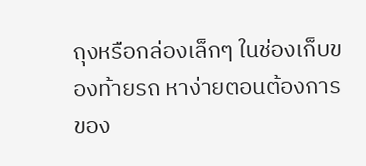ถุงหรือกล่องเล็กๆ ในช่องเก็บของท้ายรถ หาง่ายตอนต้องการ
ของ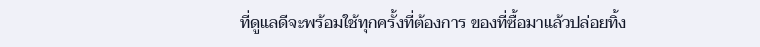ที่ดูแลดีจะพร้อมใช้ทุกครั้งที่ต้องการ ของที่ซื้อมาแล้วปล่อยทิ้ง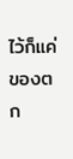ไว้ก็แค่ของตก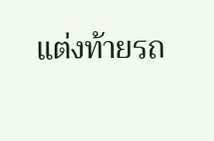แต่งท้ายรถ